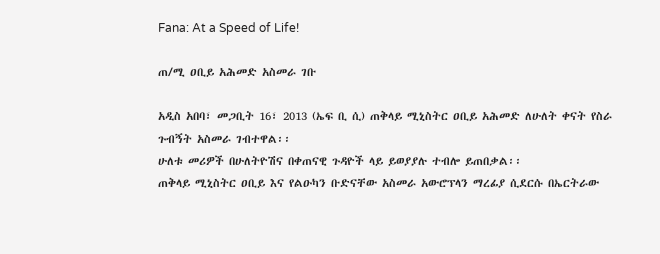Fana: At a Speed of Life!

ጠ/ሚ ዐቢይ አሕመድ አስመራ ገቡ

አዲስ አበባ፣ መጋቢት 16፣ 2013 (ኤፍ ቢ ሲ) ጠቅላይ ሚኒስትር ዐቢይ አሕመድ ለሁለት ቀናት የስራ ጉብኝት አስመራ ገብተዋል፡፡
ሁለቱ መሪዎች በሁለትዮሽና በቀጠናዊ ጉዳዮች ላይ ይወያያሉ ተብሎ ይጠበቃል፡፡
ጠቅላይ ሚኒስትር ዐቢይ እና የልዑካን ቡድናቸው አስመራ አውሮፕላን ማረፊያ ሲደርሱ በኤርትራው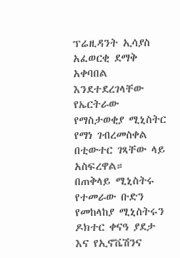ፕሬዚዳንት ኢሳያስ አፈወርቂ ደማቅ አቀባበል እንደተደረገላቸው የኤርትራው የማስታወቂያ ሚኒስትር የማነ ገብረመስቀል በቲውተር ገጻቸው ላይ አስፍረዋል።
በጠቅላይ ሚኒስትሩ የተመራው ቡድን የመከላከያ ሚኒስትሩን ዶክተር ቀናዓ ያደታ እና የኢኖቬሽንና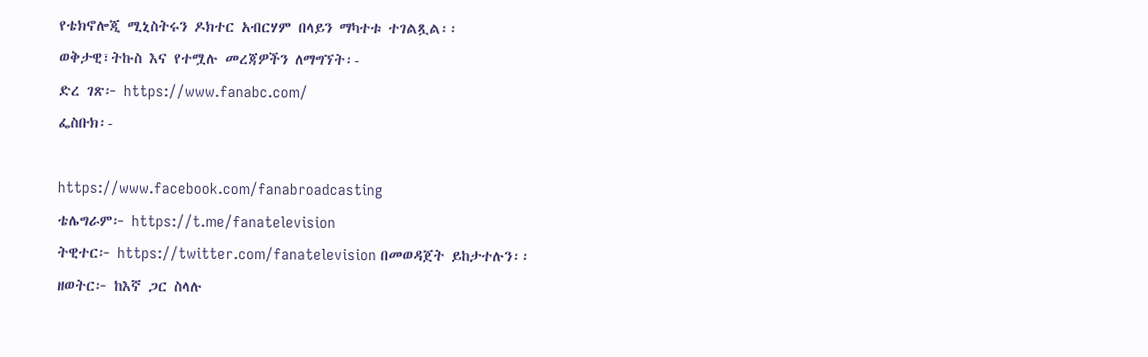የቴክኖሎጂ ሚኒስትሩን ዶክተር አብርሃም በላይን ማካተቱ ተገልጿል፡፡
ወቅታዊ፣ትኩስ እና የተሟሉ መረጃዎችን ለማግኘት፡-
ድረ ገጽ፦ https://www.fanabc.com/
ፌስቡክ፡-

https://www.facebook.com/fanabroadcasting
ቴሌግራም፦ https://t.me/fanatelevision
ትዊተር፦ https://twitter.com/fanatelevision በመወዳጀት ይከታተሉን፡፡
ዘወትር፦ ከእኛ ጋር ስላሉ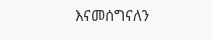እናመሰግናለን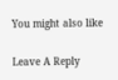You might also like

Leave A Reply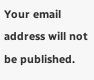Your email address will not be published.